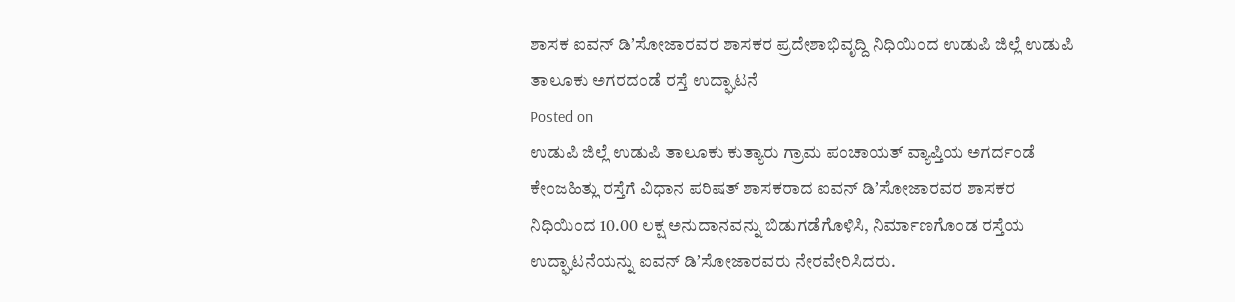ಶಾಸಕ ಐವನ್ ಡಿʼಸೋಜಾರವರ ಶಾಸಕರ ಪ್ರದೇಶಾಭಿವೃದ್ದಿ ನಿಧಿಯಿಂದ ಉಡುಪಿ ಜಿಲ್ಲೆ ಉಡುಪಿ ತಾಲೂಕು ಅಗರದಂಡೆ ರಸ್ತೆ ಉದ್ಘಾಟನೆ
Posted on
ಉಡುಪಿ ಜಿಲ್ಲೆ ಉಡುಪಿ ತಾಲೂಕು ಕುತ್ಯಾರು ಗ್ರಾಮ ಪಂಚಾಯತ್ ವ್ಯಾಪ್ತಿಯ ಅಗರ್ದಂಡೆ ಕೇಂಜಹಿತ್ಲು ರಸ್ತೆಗೆ ವಿಧಾನ ಪರಿಷತ್ ಶಾಸಕರಾದ ಐವನ್ ಡಿʼಸೋಜಾರವರ ಶಾಸಕರ ನಿಧಿಯಿಂದ 10.00 ಲಕ್ಷ ಅನುದಾನವನ್ನು ಬಿಡುಗಡೆಗೊಳಿಸಿ, ನಿರ್ಮಾಣಗೊಂಡ ರಸ್ತೆಯ ಉದ್ಘಾಟನೆಯನ್ನು ಐವನ್ ಡಿʼಸೋಜಾರವರು ನೇರವೇರಿಸಿದರು.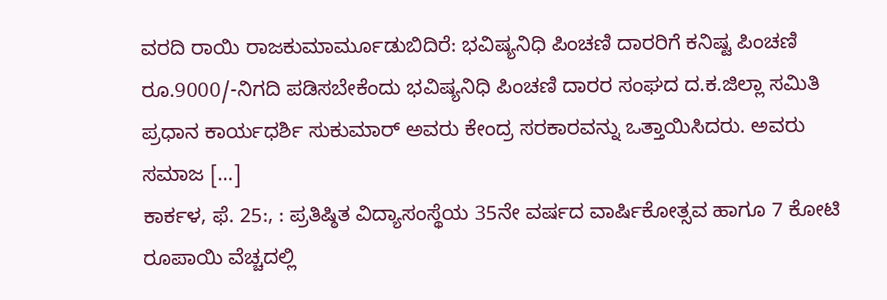ವರದಿ ರಾಯಿ ರಾಜಕುಮಾರ್ಮೂಡುಬಿದಿರೆ: ಭವಿಷ್ಯನಿಧಿ ಪಿಂಚಣಿ ದಾರರಿಗೆ ಕನಿಷ್ಟ ಪಿಂಚಣಿ ರೂ.9000/-ನಿಗದಿ ಪಡಿಸಬೇಕೆಂದು ಭವಿಷ್ಯನಿಧಿ ಪಿಂಚಣಿ ದಾರರ ಸಂಘದ ದ.ಕ.ಜಿಲ್ಲಾ ಸಮಿತಿ ಪ್ರಧಾನ ಕಾರ್ಯಧರ್ಶಿ ಸುಕುಮಾರ್ ಅವರು ಕೇಂದ್ರ ಸರಕಾರವನ್ನು ಒತ್ತಾಯಿಸಿದರು. ಅವರು ಸಮಾಜ […]
ಕಾರ್ಕಳ, ಫೆ. 25:, : ಪ್ರತಿಷ್ಠಿತ ವಿದ್ಯಾಸಂಸ್ಥೆಯ 35ನೇ ವರ್ಷದ ವಾರ್ಷಿಕೋತ್ಸವ ಹಾಗೂ 7 ಕೋಟಿ ರೂಪಾಯಿ ವೆಚ್ಚದಲ್ಲಿ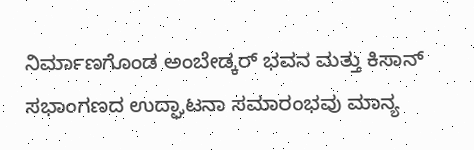ನಿರ್ಮಾಣಗೊಂಡ ಅಂಬೇಡ್ಕರ್ ಭವನ ಮತ್ತು ಕಿಸಾನ್ ಸಭಾಂಗಣದ ಉದ್ಘಾಟನಾ ಸಮಾರಂಭವು ಮಾನ್ಯ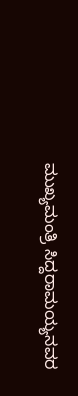ಮುಖ್ಯಮಂತ್ರಿ ಸಿದ್ದರಾಮಯ್ಯನವರ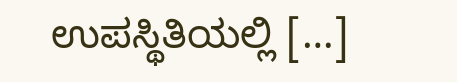ಉಪಸ್ಥಿತಿಯಲ್ಲಿ […]